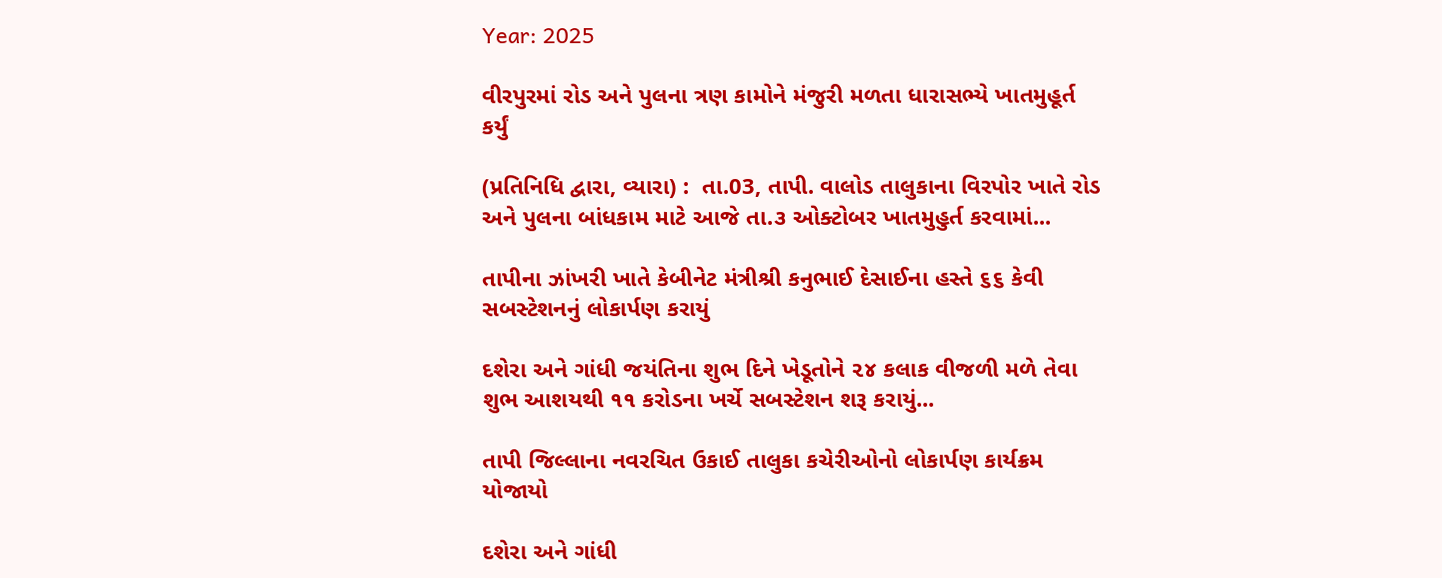Year: 2025

વીરપુરમાં રોડ અને પુલના ત્રણ કામોને મંજુરી મળતા ધારાસભ્યે ખાતમુહૂર્ત કર્યું

(પ્રતિનિધિ દ્વારા, વ્યારા) :  તા.03, તાપી. વાલોડ તાલુકાના વિરપોર ખાતે રોડ અને પુલના બાંધકામ માટે આજે તા.૩ ઓક્ટોબર ખાતમુહુર્ત કરવામાં...

તાપીના ઝાંખરી ખાતે કેબીનેટ મંત્રીશ્રી કનુભાઈ દેસાઈના હસ્તે ૬૬ કેવી સબસ્ટેશનનું લોકાર્પણ કરાયું

દશેરા અને ગાંધી જયંતિના શુભ દિને ખેડૂતોને ૨૪ કલાક વીજળી મળે તેવા શુભ આશયથી ૧૧ કરોડના ખર્ચે સબસ્ટેશન શરૂ કરાયું...

તાપી જિલ્લાના નવરચિત ઉકાઈ તાલુકા કચેરીઓનો લોકાર્પણ કાર્યક્રમ યોજાયો

દશેરા અને ગાંધી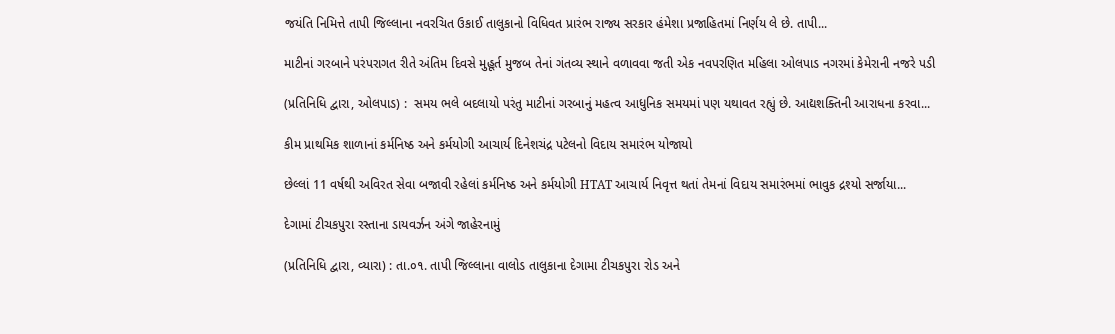જયંતિ નિમિત્તે તાપી જિલ્લાના નવરચિત ઉકાઈ તાલુકાનો વિધિવત પ્રારંભ રાજ્ય સરકાર હંમેશા પ્રજાહિતમાં નિર્ણય લે છે. તાપી...

માટીનાં ગરબાને પરંપરાગત રીતે અંતિમ દિવસે મુહૂર્ત મુજબ તેનાં ગંતવ્ય સ્થાને વળાવવા જતી એક નવપરણિત મહિલા ઓલપાડ નગરમાં કેમેરાની નજરે પડી

(પ્રતિનિધિ દ્વારા, ઓલપાડ) :  સમય ભલે બદલાયો પરંતુ માટીનાં ગરબાનું મહત્વ આધુનિક સમયમાં પણ યથાવત રહ્યું છે. આદ્યશક્તિની આરાધના કરવા...

કીમ પ્રાથમિક શાળાનાં કર્મનિષ્ઠ અને કર્મયોગી આચાર્ય દિનેશચંદ્ર પટેલનો વિદાય સમારંભ યોજાયો

છેલ્લાં 11 વર્ષથી અવિરત સેવા બજાવી રહેલાં કર્મનિષ્ઠ અને કર્મયોગી HTAT આચાર્ય નિવૃત્ત થતાં તેમનાં વિદાય સમારંભમાં ભાવુક દ્રશ્યો સર્જાયા...

દેગામાં ટીચકપુરા રસ્તાના ડાયવર્ઝન અંગે જાહેરનામું

(પ્રતિનિધિ દ્વારા, વ્યારા) : તા.૦૧. તાપી જિલ્લાના વાલોડ તાલુકાના દેગામા ટીચકપુરા રોડ અને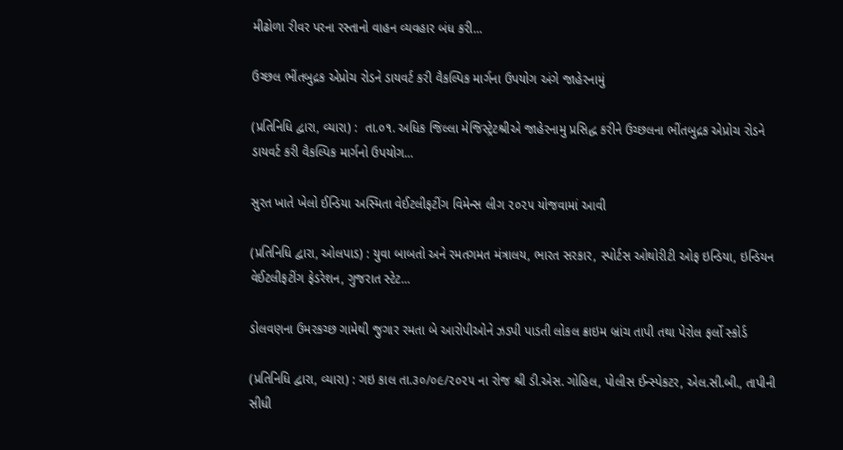મીઢોળા રીવર પરના રસ્તાનો વાહન વ્યવહાર બંધ કરી...

ઉચ્છલ ભીંતબુદ્રક એપ્રોચ રોડને ડાયવર્ટ કરી વૈકલ્પિક માર્ગના ઉપયોગ અંગે જાહેરનામું

(પ્રતિનિધિ દ્વારા, વ્યારા) :  તા.૦૧. અધિક જિલ્લા મેજિસ્ટ્રેટશ્રીએ જાહેરનામુ પ્રસિદ્ધ કરીને ઉચ્છલના ભીંતબુદ્રક એપ્રોચ રોડને ડાયવર્ટ કરી વૈકલ્પિક માર્ગનો ઉપયોગ...

સુરત ખાતે ખેલો ઈન્ડિયા અસ્મિતા વેઈટલીફટીંગ વિમેન્સ લીગ ૨૦૨૫ યોજવામાં આવી

(પ્રતિનિધિ દ્વારા, ઓલપાડ) : યુવા બાબતો અને રમતગમત મંત્રાલય, ભારત સરકાર, સ્પોર્ટસ ઓથોરીટી ઓફ ઇન્ડિયા, ઇન્ડિયન વેઈટલીફટીંગ ફેડરેશન, ગુજરાત સ્ટેટ...

ડોલવણના ઉમરકચ્છ ગામેથી જુગાર રમતા બે આરોપીઓને ઝડપી પાડતી લોકલ ક્રાઇમ બ્રાંચ તાપી તથા પેરોલ ફર્લો સ્કોર્ડ

(પ્રતિનિધિ દ્વારા, વ્યારા) : ગઇ કાલ તા.૩૦/૦૯/૨૦૨૫ ના રોજ શ્રી ડી.એસ. ગોહિલ, પોલીસ ઈન્સ્પેકટર, એલ.સી.બી., તાપીની સીધી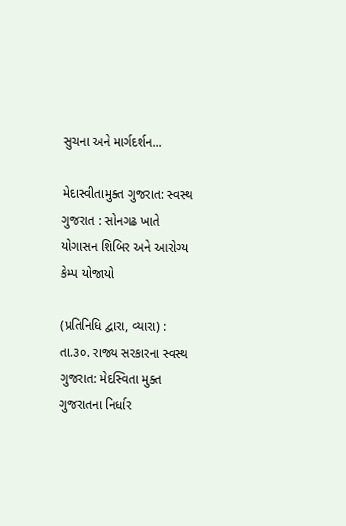સુચના અને માર્ગદર્શન...

મેદાસ્વીતામુક્ત ગુજરાત: સ્વસ્થ ગુજરાત : સોનગઢ ખાતે યોગાસન શિબિર અને આરોગ્ય કેમ્પ યોજાયો

(પ્રતિનિધિ દ્વારા, વ્યારા) : તા.૩૦. રાજ્ય સરકારના સ્વસ્થ ગુજરાત: મેદસ્વિતા મુક્ત ગુજરાતના નિર્ધાર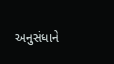અનુસંધાને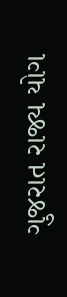ગુજરાત રાજ્ય યોગ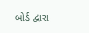બોર્ડ દ્વારા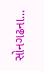સોનગઢના...